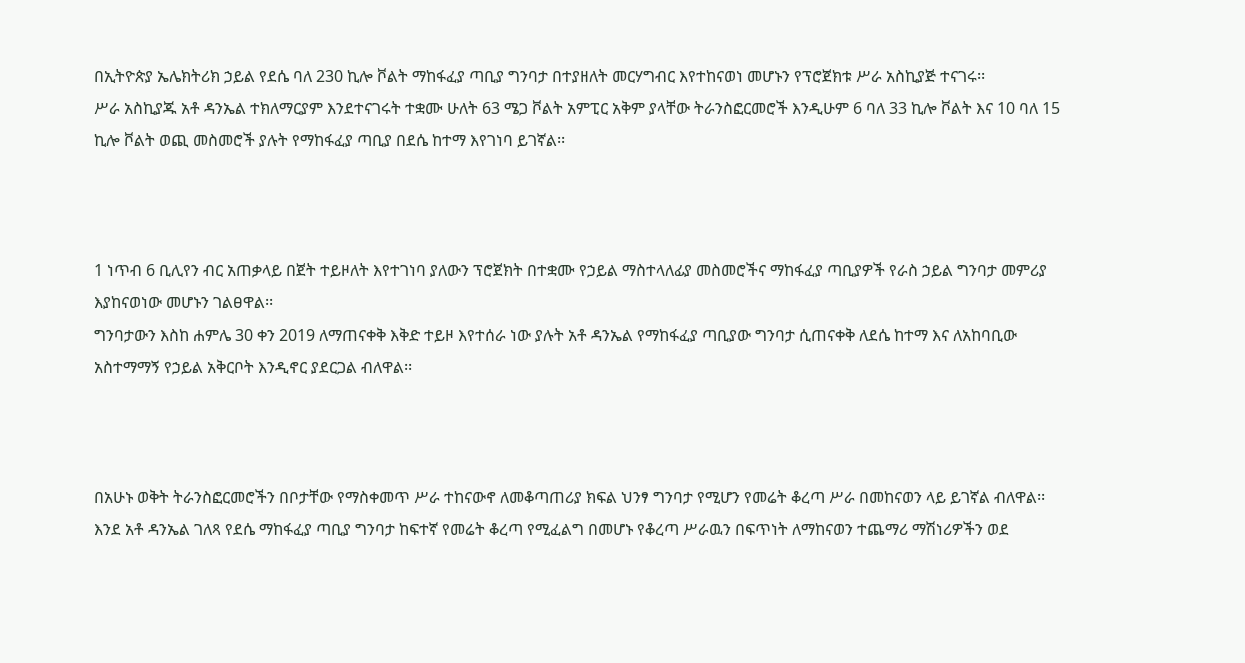በኢትዮጵያ ኤሌክትሪክ ኃይል የደሴ ባለ 230 ኪሎ ቮልት ማከፋፈያ ጣቢያ ግንባታ በተያዘለት መርሃግብር እየተከናወነ መሆኑን የፕሮጀክቱ ሥራ አስኪያጅ ተናገሩ፡፡
ሥራ አስኪያጁ አቶ ዳንኤል ተክለማርያም እንደተናገሩት ተቋሙ ሁለት 63 ሜጋ ቮልት አምፒር አቅም ያላቸው ትራንስፎርመሮች እንዲሁም 6 ባለ 33 ኪሎ ቮልት እና 10 ባለ 15 ኪሎ ቮልት ወጪ መስመሮች ያሉት የማከፋፈያ ጣቢያ በደሴ ከተማ እየገነባ ይገኛል፡፡



1 ነጥብ 6 ቢሊየን ብር አጠቃላይ በጀት ተይዞለት እየተገነባ ያለውን ፕሮጀክት በተቋሙ የኃይል ማስተላለፊያ መስመሮችና ማከፋፈያ ጣቢያዎች የራስ ኃይል ግንባታ መምሪያ እያከናወነው መሆኑን ገልፀዋል፡፡
ግንባታውን እስከ ሐምሌ 30 ቀን 2019 ለማጠናቀቅ እቅድ ተይዞ እየተሰራ ነው ያሉት አቶ ዳንኤል የማከፋፈያ ጣቢያው ግንባታ ሲጠናቀቅ ለደሴ ከተማ እና ለአከባቢው አስተማማኝ የኃይል አቅርቦት እንዲኖር ያደርጋል ብለዋል፡፡



በአሁኑ ወቅት ትራንስፎርመሮችን በቦታቸው የማስቀመጥ ሥራ ተከናውኖ ለመቆጣጠሪያ ክፍል ህንፃ ግንባታ የሚሆን የመሬት ቆረጣ ሥራ በመከናወን ላይ ይገኛል ብለዋል፡፡
እንደ አቶ ዳንኤል ገለጻ የደሴ ማከፋፈያ ጣቢያ ግንባታ ከፍተኛ የመሬት ቆረጣ የሚፈልግ በመሆኑ የቆረጣ ሥራዉን በፍጥነት ለማከናወን ተጨማሪ ማሽነሪዎችን ወደ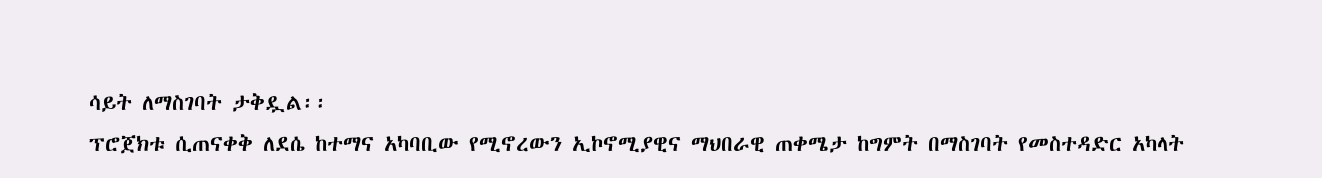ሳይት ለማስገባት ታቅዷል፡፡
ፕሮጀክቱ ሲጠናቀቅ ለደሴ ከተማና አካባቢው የሚኖረውን ኢኮኖሚያዊና ማህበራዊ ጠቀሜታ ከግምት በማስገባት የመስተዳድር አካላት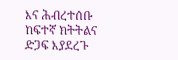እና ሕብረተሰቡ ከፍተኛ ክትትልና ድጋፍ እያደረጉ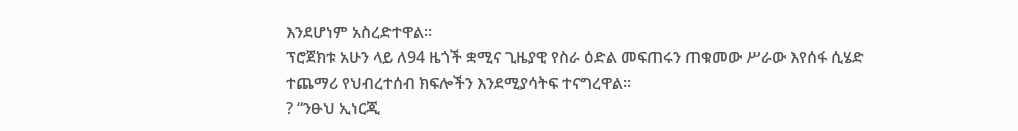እንደሆነም አስረድተዋል፡፡
ፕሮጀክቱ አሁን ላይ ለ94 ዜጎች ቋሚና ጊዜያዊ የስራ ዕድል መፍጠሩን ጠቁመው ሥራው እየሰፋ ሲሄድ ተጨማሪ የህብረተሰብ ክፍሎችን እንደሚያሳትፍ ተናግረዋል፡፡
? “ንፁህ ኢነርጂ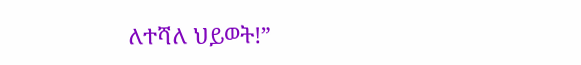ለተሻለ ህይወት!”